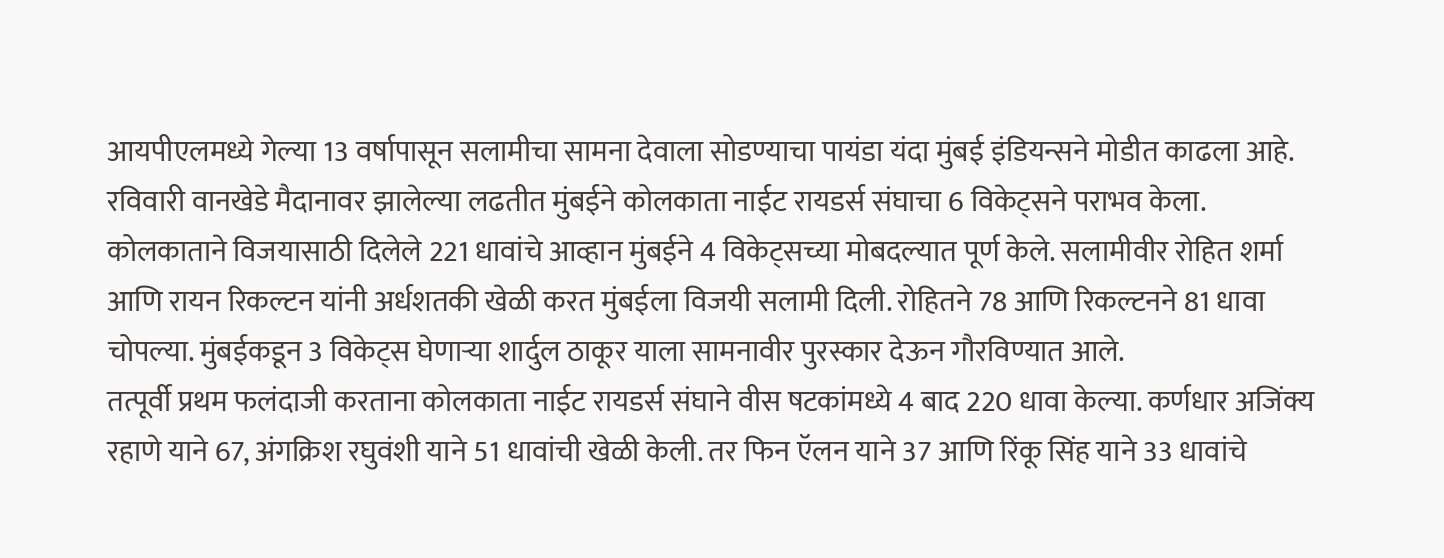आयपीएलमध्ये गेल्या 13 वर्षापासून सलामीचा सामना देवाला सोडण्याचा पायंडा यंदा मुंबई इंडियन्सने मोडीत काढला आहे. रविवारी वानखेडे मैदानावर झालेल्या लढतीत मुंबईने कोलकाता नाईट रायडर्स संघाचा 6 विकेट्सने पराभव केला.
कोलकाताने विजयासाठी दिलेले 221 धावांचे आव्हान मुंबईने 4 विकेट्सच्या मोबदल्यात पूर्ण केले. सलामीवीर रोहित शर्मा आणि रायन रिकल्टन यांनी अर्धशतकी खेळी करत मुंबईला विजयी सलामी दिली. रोहितने 78 आणि रिकल्टनने 81 धावा चोपल्या. मुंबईकडून 3 विकेट्स घेणाऱ्या शार्दुल ठाकूर याला सामनावीर पुरस्कार देऊन गौरविण्यात आले.
तत्पूर्वी प्रथम फलंदाजी करताना कोलकाता नाईट रायडर्स संघाने वीस षटकांमध्ये 4 बाद 220 धावा केल्या. कर्णधार अजिंक्य रहाणे याने 67, अंगक्रिश रघुवंशी याने 51 धावांची खेळी केली. तर फिन ऍलन याने 37 आणि रिंकू सिंह याने 33 धावांचे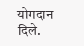योगदान दिले.